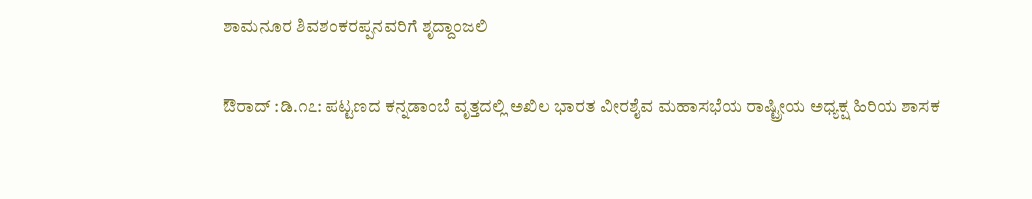ಶಾಮನೂರ ಶಿವಶಂಕರಪ್ಪನವರಿಗೆ ಶೃದ್ದಾಂಜಲಿ

ಔರಾದ್ :ಡಿ.೧೭: ಪಟ್ಟಣದ ಕನ್ನಡಾಂಬೆ ವೃತ್ತದಲ್ಲಿ ಅಖಿಲ ಭಾರತ ವೀರಶೈವ ಮಹಾಸಭೆಯ ರಾಷ್ಟ್ರೀಯ ಅಧ್ಯಕ್ಷ ಹಿರಿಯ ಶಾಸಕ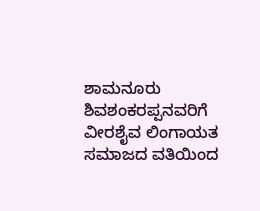ಶಾಮನೂರು ಶಿವಶಂಕರಪ್ಪನವರಿಗೆ ವೀರಶೈವ ಲಿಂಗಾಯತ ಸಮಾಜದ ವತಿಯಿಂದ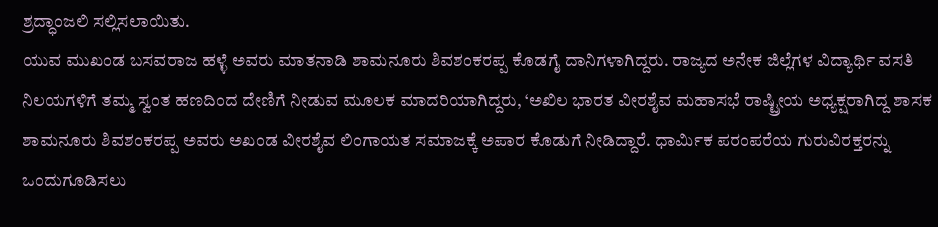ಶ್ರದ್ಧಾಂಜಲಿ ಸಲ್ಲಿಸಲಾಯಿತು.
ಯುವ ಮುಖಂಡ ಬಸವರಾಜ ಹಳ್ಳೆ ಅವರು ಮಾತನಾಡಿ ಶಾಮನೂರು ಶಿವಶಂಕರಪ್ಪ ಕೊಡಗೈ ದಾನಿಗಳಾಗಿದ್ದರು. ರಾಜ್ಯದ ಅನೇಕ ಜಿಲ್ಲೆಗಳ ವಿದ್ಯಾರ್ಥಿ ವಸತಿ ನಿಲಯಗಳಿಗೆ ತಮ್ಮ ಸ್ವಂತ ಹಣದಿಂದ ದೇಣಿಗೆ ನೀಡುವ ಮೂಲಕ ಮಾದರಿಯಾಗಿದ್ದರು, ‘ಅಖಿಲ ಭಾರತ ವೀರಶೈವ ಮಹಾಸಭೆ ರಾಷ್ಟ್ರೀಯ ಅಧ್ಯಕ್ಷರಾಗಿದ್ದ ಶಾಸಕ ಶಾಮನೂರು ಶಿವಶಂಕರಪ್ಪ ಅವರು ಅಖಂಡ ವೀರಶೈವ ಲಿಂಗಾಯತ ಸಮಾಜಕ್ಕೆ ಅಪಾರ ಕೊಡುಗೆ ನೀಡಿದ್ದಾರೆ. ಧಾರ್ಮಿಕ ಪರಂಪರೆಯ ಗುರುವಿರಕ್ತರನ್ನು ಒಂದುಗೂಡಿಸಲು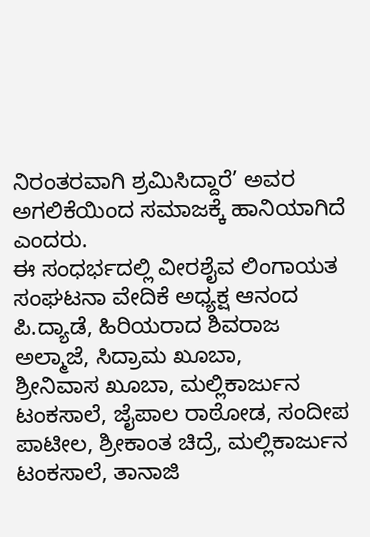ನಿರಂತರವಾಗಿ ಶ್ರಮಿಸಿದ್ದಾರೆ’ ಅವರ ಅಗಲಿಕೆಯಿಂದ ಸಮಾಜಕ್ಕೆ ಹಾನಿಯಾಗಿದೆ ಎಂದರು.
ಈ ಸಂಧರ್ಭದಲ್ಲಿ ವೀರಶೈವ ಲಿಂಗಾಯತ ಸಂಘಟನಾ ವೇದಿಕೆ ಅಧ್ಯಕ್ಷ ಆನಂದ ಪಿ.ದ್ಯಾಡೆ, ಹಿರಿಯರಾದ ಶಿವರಾಜ ಅಲ್ಮಾಜೆ, ಸಿದ್ರಾಮ ಖೂಬಾ,
ಶ್ರೀನಿವಾಸ ಖೂಬಾ, ಮಲ್ಲಿಕಾರ್ಜುನ ಟಂಕಸಾಲೆ, ಜೈಪಾಲ ರಾಠೋಡ, ಸಂದೀಪ ಪಾಟೀಲ, ಶ್ರೀಕಾಂತ ಚಿದ್ರೆ, ಮಲ್ಲಿಕಾರ್ಜುನ ಟಂಕಸಾಲೆ, ತಾನಾಜಿ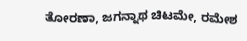ತೋರಣಾ, ಜಗನ್ನಾಥ ಚಿಟಮೇ, ರಮೇಶ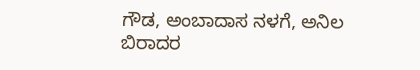ಗೌಡ, ಅಂಬಾದಾಸ ನಳಗೆ, ಅನಿಲ ಬಿರಾದರ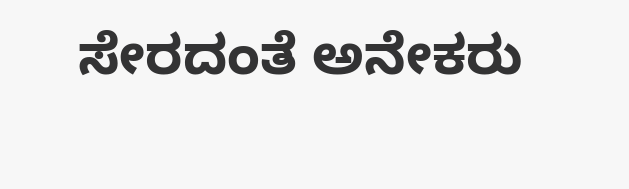ಸೇರದಂತೆ ಅನೇಕರು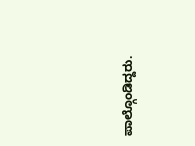ಪಾಲ್ಗೊಂಡಿದ್ದರು.